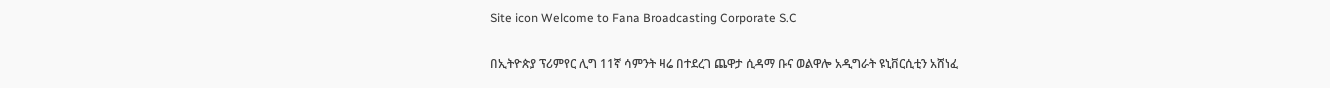Site icon Welcome to Fana Broadcasting Corporate S.C

በኢትዮጵያ ፕሪምየር ሊግ 11ኛ ሳምንት ዛሬ በተደረገ ጨዋታ ሲዳማ ቡና ወልዋሎ አዲግራት ዩኒቨርሲቲን አሸነፈ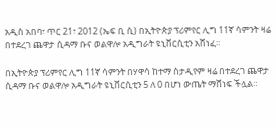አዲስ አበባ፣ ጥር 21፣ 2012 (ኤፍ ቢ ሲ) በኢትዮጵያ ፕሪምየር ሊግ 11ኛ ሳምንት ዛሬ በተደረገ ጨዋታ ሲዳማ ቡና ወልዋሎ አዲግራት ዩኒቨርሲቲን አሸነፈ።

በኢትዮጵያ ፕሪምየር ሊግ 11ኛ ሳምንት በሃዋሳ ከተማ ስታዲየም ዛሬ በተደረገ ጨዋታ ሲዳማ ቡና ወልዋሎ አዲግራት ዩኒቨርሲቲን 5 ለ 0 በሆነ ውጤት ማሸነፍ ችሏል።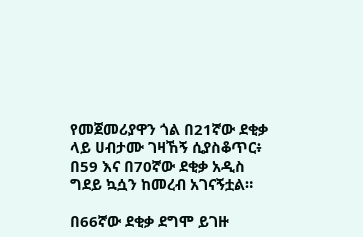የመጀመሪያዋን ጎል በ21ኛው ደቂቃ ላይ ሀብታሙ ገዛኸኝ ሲያስቆጥር፥ በ59 እና በ70ኛው ደቂቃ አዲስ ግደይ ኳሷን ከመረብ አገናኝቷል።

በ66ኛው ደቂቃ ደግሞ ይገዙ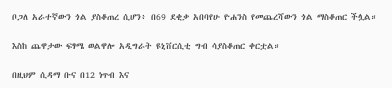ቦጋለ አራተኛውን ጎል ያስቆጠረ ሲሆን፥ በ69 ደቂቃ አበባየሁ ዮሐንስ የመጨረሻውን ጎል ማስቆጠር ችሏል።

እስከ ጨዋታው ፍፃሜ ወልዋሎ አዲግራት ዩኒቨርሲቲ ግብ ሳያስቆጠር ቀርቷል።

በዚህም ሲዳማ ቡና በ12 ነጥብ እና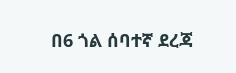በ6 ጎል ሰባተኛ ደረጃ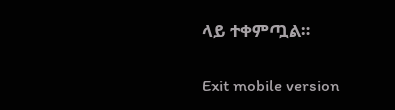ላይ ተቀምጧል።

Exit mobile version